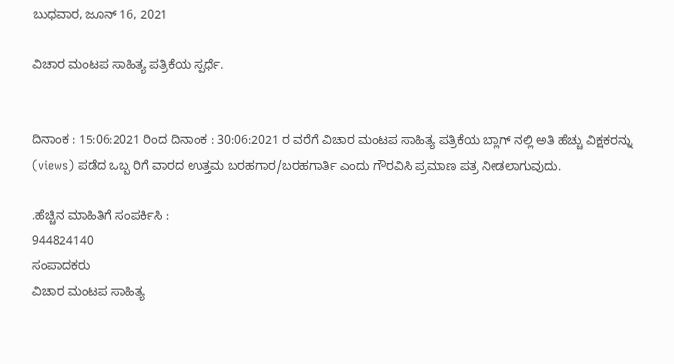ಬುಧವಾರ, ಜೂನ್ 16, 2021

ವಿಚಾರ ಮಂಟಪ ಸಾಹಿತ್ಯ ಪತ್ರಿಕೆಯ ಸ್ಪರ್ಧೆ.


ದಿನಾಂಕ : 15:06:2021 ರಿಂದ ದಿನಾಂಕ : 30:06:2021 ರ ವರೆಗೆ ವಿಚಾರ ಮಂಟಪ ಸಾಹಿತ್ಯ ಪತ್ರಿಕೆಯ ಬ್ಲಾಗ್ ನಲ್ಲಿ ಅತಿ ಹೆಚ್ಚು ವಿಕ್ಷಕರನ್ನು (views) ಪಡೆದ ಒಬ್ಬ ರಿಗೆ ವಾರದ ಉತ್ತಮ ಬರಹಗಾರ/ಬರಹಗಾರ್ತಿ ಎಂದು ಗೌರವಿಸಿ ಪ್ರಮಾಣ ಪತ್ರ ನೀಡಲಾಗುವುದು.

.ಹೆಚ್ಚಿನ ಮಾಹಿತಿಗೆ ಸಂಪರ್ಕಿಸಿ :
944824140
ಸಂಪಾದಕರು
ವಿಚಾರ ಮಂಟಪ ಸಾಹಿತ್ಯ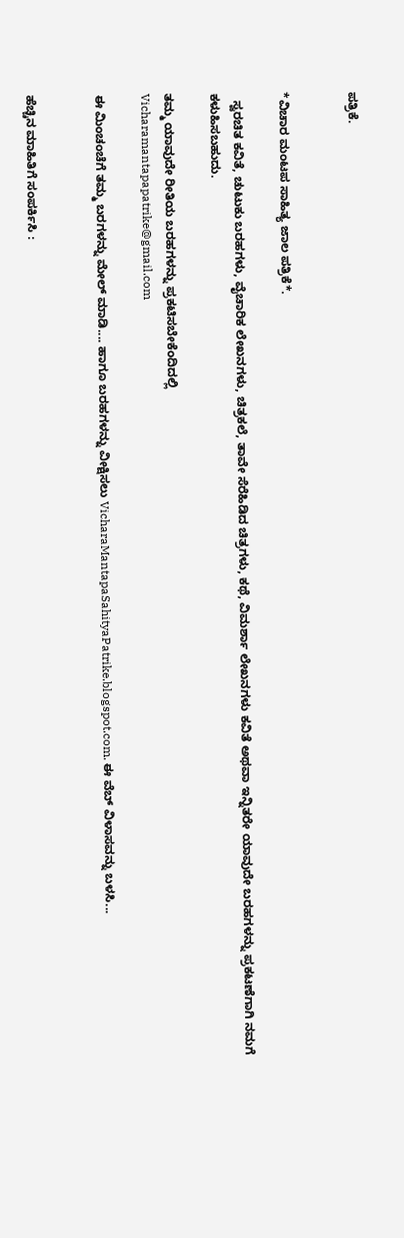ಪತ್ರಿಕೆ.


*ವಿಚಾರ ಮಂಟಪ ಸಾಹಿತ್ಯ ಜಾಲ ಪತ್ರಿಕೆ*.

  ಸ್ವರಚಿತ ಕವಿತೆ, ಚುಟುಕು ಬರಹಗಳು, ವೈಚಾರಿಕ ಲೇಖನಗಳು, ಚಿತ್ರಕಲೆ, ತಾವೇ ಸೆರೆಹಿಡಿದ ಚಿತ್ರಗಳು, ಕಥೆ, ವಿಮರ್ಶಾ ಲೇಖನಗಳು ಕವಿತೆ ಅಥವಾ ಇನ್ನಿತರೇ ಯಾವುದೇ ಬರಹಗಳನ್ನು ಪ್ರಕಟಣೆಗಾಗಿ ನಮಗೆ ಕಳುಹಿಸಬಹುದು.

ತಮ್ಮ ಯಾವುದೇ ರೀತಿಯ ಬರಹಗಳನ್ನು ಪ್ರಕಟಿಸಬೇಕೆಂದಿದಲ್ಲಿ
Vicharamantapapatrike@gmail.com

ಈ ಮಿಂಚಂಚೆಗೆ ತಮ್ಮ ಬರಗಳನ್ನು ಮೇಲ್ ಮಾಡಿ.... ಹಾಗೂ ಬರಹಗಳನ್ನು ವೀಕ್ಷಿಸಲು VicharaMantapaSahityaPatrike.blogspot.com. ಈ ವೆಬ್ ವಿಳಾಸವನ್ನು ಬಳಸಿ...


ಹೆಚ್ಚಿನ ಮಾಹಿತಿಗೆ ಸಂಪರ್ಕಿಸಿ :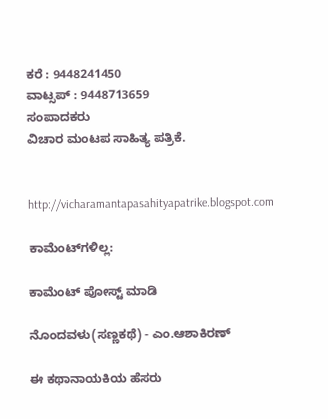ಕರೆ : 9448241450
ವಾಟ್ಸಪ್ : 9448713659
ಸಂಪಾದಕರು
ವಿಚಾರ ಮಂಟಪ ಸಾಹಿತ್ಯ ಪತ್ರಿಕೆ.


http://vicharamantapasahityapatrike.blogspot.com

ಕಾಮೆಂಟ್‌ಗಳಿಲ್ಲ:

ಕಾಮೆಂಟ್‌‌ ಪೋಸ್ಟ್‌ ಮಾಡಿ

ನೊಂದವಳು(ಸಣ್ಣಕಥೆ) - ಎಂ.ಆಶಾಕಿರಣ್

ಈ ಕಥಾನಾಯಕಿಯ ಹೆಸರು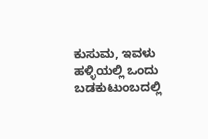ಕುಸುಮ, ಇವಳು ಹಳ್ಳಿಯಲ್ಲಿ ಒಂದು ಬಡಕುಟುಂಬದಲ್ಲಿ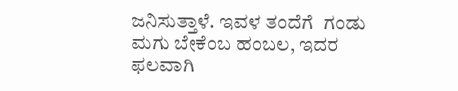ಜನಿಸುತ್ತಾಳೆ. ಇವಳ ತಂದೆಗೆ  ಗಂಡು ಮಗು ಬೇಕೆಂಬ ಹಂಬಲ, ಇದರ ಫಲವಾಗಿ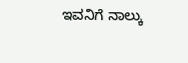ಇವನಿಗೆ ನಾಲ್ಕು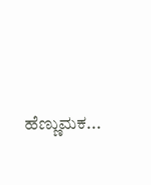ಹೆಣ್ಣುಮಕ...